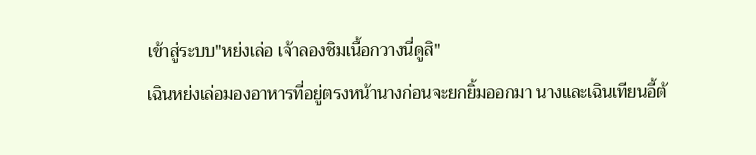เข้าสู่ระบบ"หย่งเล่อ เจ้าลองชิมเนื้อกวางนี่ดูสิ"
เฉินหย่งเล่อมองอาหารที่อยู่ตรงหน้านางก่อนจะยกยิ้มออกมา นางและเฉินเทียนอี้ต้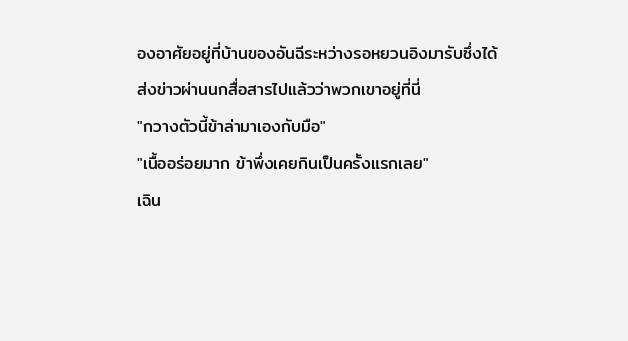องอาศัยอยู่ที่บ้านของอันฉีระหว่างรอหยวนอิงมารับซึ่งได้ส่งข่าวผ่านนกสื่อสารไปแล้วว่าพวกเขาอยู่ที่นี่
"กวางตัวนี้ข้าล่ามาเองกับมือ"
"เนื้ออร่อยมาก ข้าพึ่งเคยกินเป็นครั้งแรกเลย"
เฉิน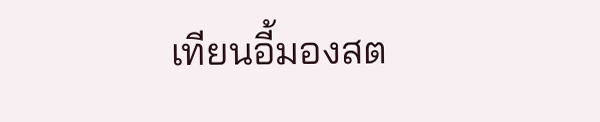เทียนอี้มองสต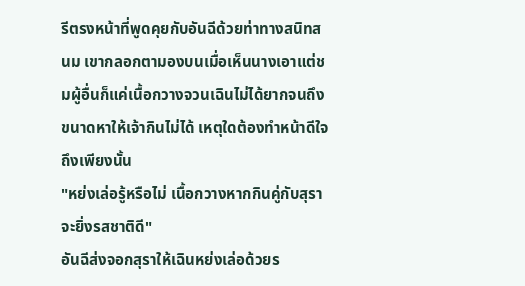รีตรงหน้าที่พูดคุยกับอันฉีด้วยท่าทางสนิทสนม เขากลอกตามองบนเมื่อเห็นนางเอาแต่ชมผู้อื่นก็แค่เนื้อกวางจวนเฉินไม่ได้ยากจนถึงขนาดหาให้เจ้ากินไม่ได้ เหตุใดต้องทำหน้าดีใจถึงเพียงนั้น
"หย่งเล่อรู้หรือไม่ เนื้อกวางหากกินคู่กับสุราจะยิ่งรสชาติดี"
อันฉีส่งจอกสุราให้เฉินหย่งเล่อด้วยร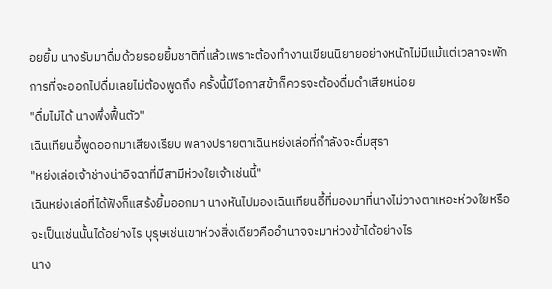อยยิ้ม นางรับมาดื่มด้วยรอยยิ้มชาติที่แล้วเพราะต้องทำงานเขียนนิยายอย่างหนักไม่มีแม้แต่เวลาจะพักการที่จะออกไปดื่มเลยไม่ต้องพูดถึง ครั้งนี้มีโอกาสข้าก็ควรจะต้องดื่มดำเสียหน่อย
"ดื่มไม่ได้ นางพึ่งฟื้นตัว"
เฉินเทียนอี้พูดออกมาเสียงเรียบ พลางปรายตาเฉินหย่งเล่อที่กำลังจะดื่มสุรา
"หย่งเล่อเจ้าช่างน่าอิจฉาที่มีสามีห่วงใยเจ้าเช่นนี้"
เฉินหย่งเล่อที่ได้ฟังก็แสร้งยิ้มออกมา นางหันไปมองเฉินเทียนอี้ที่มองมาที่นางไม่วางตาเหอะห่วงใยหรือจะเป็นเช่นนั้นได้อย่างไร บุรุษเช่นเขาห่วงสิ่งเดียวคืออำนาจจะมาห่วงข้าได้อย่างไร
นาง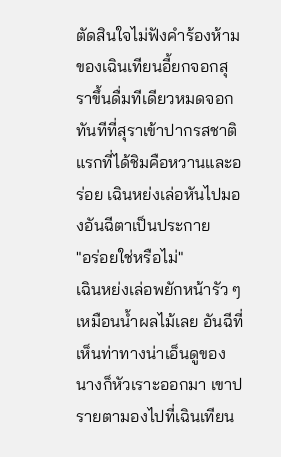ตัดสินใจไม่ฟังคำร้องห้ามของเฉินเทียนอี้ยกจอกสุราขึ้นดื่มทีเดียวหมดจอก ทันทีที่สุราเข้าปากรสชาติแรกที่ได้ชิมคือหวานและอร่อย เฉินหย่งเล่อหันไปมองอันฉีตาเป็นประกาย
"อร่อยใช่หรือไม่"
เฉินหย่งเล่อพยักหน้ารัว ๆ เหมือนน้ำผลไม้เลย อันฉีที่เห็นท่าทางน่าเอ็นดูของนางก็หัวเราะออกมา เขาปรายตามองไปที่เฉินเทียน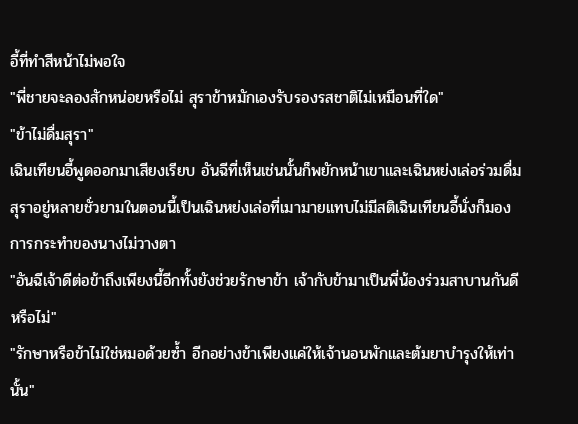อี้ที่ทำสีหน้าไม่พอใจ
"พี่ชายจะลองสักหน่อยหรือไม่ สุราข้าหมักเองรับรองรสชาติไม่เหมือนที่ใด"
"ข้าไม่ดื่มสุรา"
เฉินเทียนอี้พูดออกมาเสียงเรียบ อันฉีที่เห็นเช่นนั้นก็พยักหน้าเขาและเฉินหย่งเล่อร่วมดื่มสุราอยู่หลายชั่วยามในตอนนี้เป็นเฉินหย่งเล่อที่เมามายแทบไม่มีสติเฉินเทียนอี้นั่งก็มองการกระทำของนางไม่วางตา
"อันฉีเจ้าดีต่อข้าถึงเพียงนี้อีกทั้งยังช่วยรักษาข้า เจ้ากับข้ามาเป็นพี่น้องร่วมสาบานกันดีหรือไม่"
"รักษาหรือข้าไม่ใช่หมอด้วยซ้ำ อีกอย่างข้าเพียงแค่ให้เจ้านอนพักและต้มยาบำรุงให้เท่านั้น"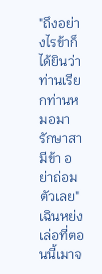"ถึงอย่างไรข้าก็ได้ยินว่าท่านเรียกท่านหมอมารักษาสามีข้า อย่าถ่อมตัวเลย"
เฉินหย่งเล่อที่ตอนนี้เมาจ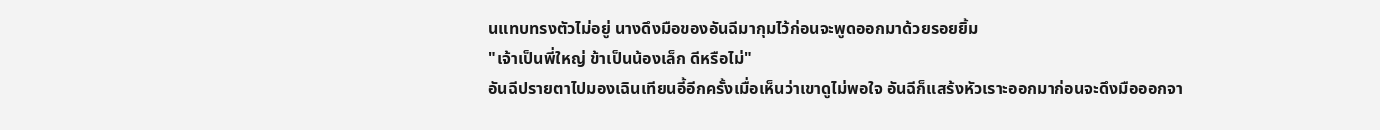นแทบทรงตัวไม่อยู่ นางดึงมือของอันฉีมากุมไว้ก่อนจะพูดออกมาด้วยรอยยิ้ม
"เจ้าเป็นพี่ใหญ่ ข้าเป็นน้องเล็ก ดีหรือไม่"
อันฉีปรายตาไปมองเฉินเทียนอี้อีกครั้งเมื่อเห็นว่าเขาดูไม่พอใจ อันฉีก็แสร้งหัวเราะออกมาก่อนจะดึงมือออกจา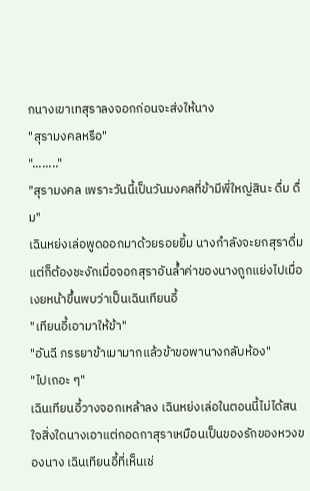กนางเขาเทสุราลงจอกก่อนจะส่งให้นาง
"สุรามงคลหรือ"
"........"
"สุรามงคล เพราะวันนี้เป็นวันมงคลที่ข้ามีพี่ใหญ่สินะ ดื่ม ดื่ม"
เฉินหย่งเล่อพูดออกมาด้วยรอยยิ้ม นางกำลังจะยกสุราดื่มแต่ก็ต้องชะงักเมื่อจอกสุราอันล้ำค่าของนางถูกแย่งไปเมื่อเงยหน้าขึ้นพบว่าเป็นเฉินเทียนอี้
"เทียนอี้เอามาให้ข้า"
"อันฉี ภรรยาข้าเมามากแล้วข้าขอพานางกลับห้อง"
"ไปเถอะ ๆ"
เฉินเทียนอี้วางจอกเหล้าลง เฉินหย่งเล่อในตอนนี้ไม่ได้สนใจสิ่งใดนางเอาแต่กอดกาสุราเหมือนเป็นของรักของหวงของนาง เฉินเทียนอี้ที่เห็นเช่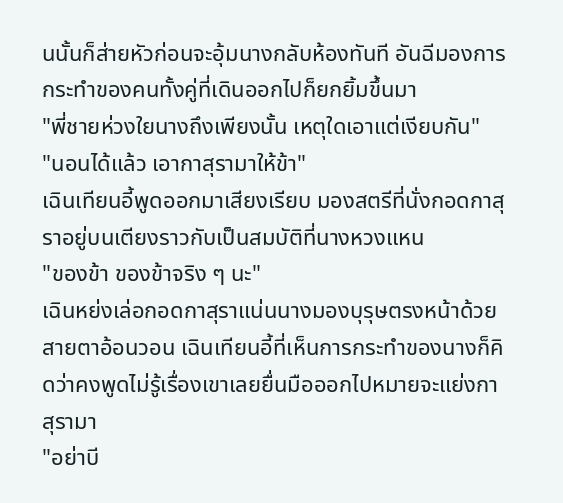นนั้นก็ส่ายหัวก่อนจะอุ้มนางกลับห้องทันที อันฉีมองการกระทำของคนทั้งคู่ที่เดินออกไปก็ยกยิ้มขึ้นมา
"พี่ชายห่วงใยนางถึงเพียงนั้น เหตุใดเอาแต่เงียบกัน"
"นอนได้แล้ว เอากาสุรามาให้ข้า"
เฉินเทียนอี้พูดออกมาเสียงเรียบ มองสตรีที่นั่งกอดกาสุราอยู่บนเตียงราวกับเป็นสมบัติที่นางหวงแหน
"ของข้า ของข้าจริง ๆ นะ"
เฉินหย่งเล่อกอดกาสุราแน่นนางมองบุรุษตรงหน้าด้วยสายตาอ้อนวอน เฉินเทียนอี้ที่เห็นการกระทำของนางก็คิดว่าคงพูดไม่รู้เรื่องเขาเลยยื่นมือออกไปหมายจะแย่งกาสุรามา
"อย่าบี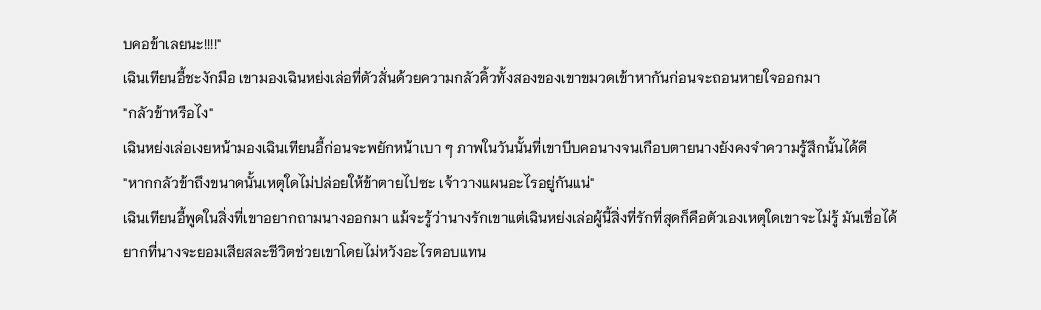บคอข้าเลยนะ!!!!"
เฉินเทียนอี้ชะงักมือ เขามองเฉินหย่งเล่อที่ตัวสั่นด้วยความกลัวคิ้วทั้งสองของเขาขมวดเข้าหากันก่อนจะถอนหายใจออกมา
"กลัวข้าหรือไง"
เฉินหย่งเล่อเงยหน้ามองเฉินเทียนอี้ก่อนจะพยักหน้าเบา ๆ ภาพในวันนั้นที่เขาบีบคอนางจนเกือบตายนางยังคงจำความรู้สึกนั้นได้ดี
"หากกลัวข้าถึงขนาดนั้นเหตุใดไม่ปล่อยให้ข้าตายไปซะ เจ้าวางแผนอะไรอยู่กันแน่"
เฉินเทียนอี้พูดในสิ่งที่เขาอยากถามนางออกมา แม้จะรู้ว่านางรักเขาแต่เฉินหย่งเล่อผู้นี้สิ่งที่รักที่สุดก็คือตัวเองเหตุใดเขาจะไม่รู้ มันเชื่อได้ยากที่นางจะยอมเสียสละชีวิตช่วยเขาโดยไม่หวังอะไรตอบแทน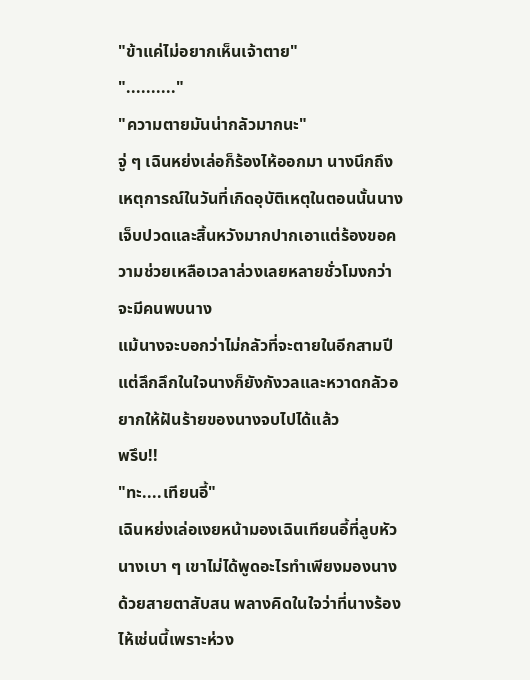"ข้าแค่ไม่อยากเห็นเจ้าตาย"
".........."
"ความตายมันน่ากลัวมากนะ"
จู่ ๆ เฉินหย่งเล่อก็ร้องไห้ออกมา นางนึกถึงเหตุการณ์ในวันที่เกิดอุบัติเหตุในตอนนั้นนางเจ็บปวดและสิ้นหวังมากปากเอาแต่ร้องขอความช่วยเหลือเวลาล่วงเลยหลายชั่วโมงกว่าจะมีคนพบนาง
แม้นางจะบอกว่าไม่กลัวที่จะตายในอีกสามปีแต่ลึกลึกในใจนางก็ยังกังวลและหวาดกลัวอยากให้ฝันร้ายของนางจบไปได้แล้ว
พรึบ!!
"ทะ....เทียนอี้"
เฉินหย่งเล่อเงยหน้ามองเฉินเทียนอี้ที่ลูบหัวนางเบา ๆ เขาไม่ได้พูดอะไรทำเพียงมองนางด้วยสายตาสับสน พลางคิดในใจว่าที่นางร้องไห้เช่นนี้เพราะห่วง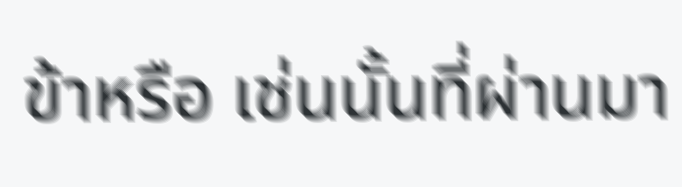ข้าหรือ เช่นนั้นที่ผ่านมา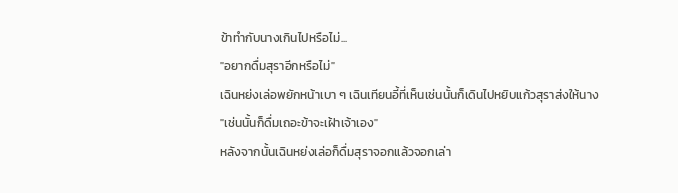ข้าทำกับนางเกินไปหรือไม่...
"อยากดื่มสุราอีกหรือไม่"
เฉินหย่งเล่อพยักหน้าเบา ๆ เฉินเทียนอี้ที่เห็นเช่นนั้นก็เดินไปหยิบแก้วสุราส่งให้นาง
"เช่นนั้นก็ดื่มเถอะข้าจะเฝ้าเจ้าเอง"
หลังจากนั้นเฉินหย่งเล่อก็ดื่มสุราจอกแล้วจอกเล่า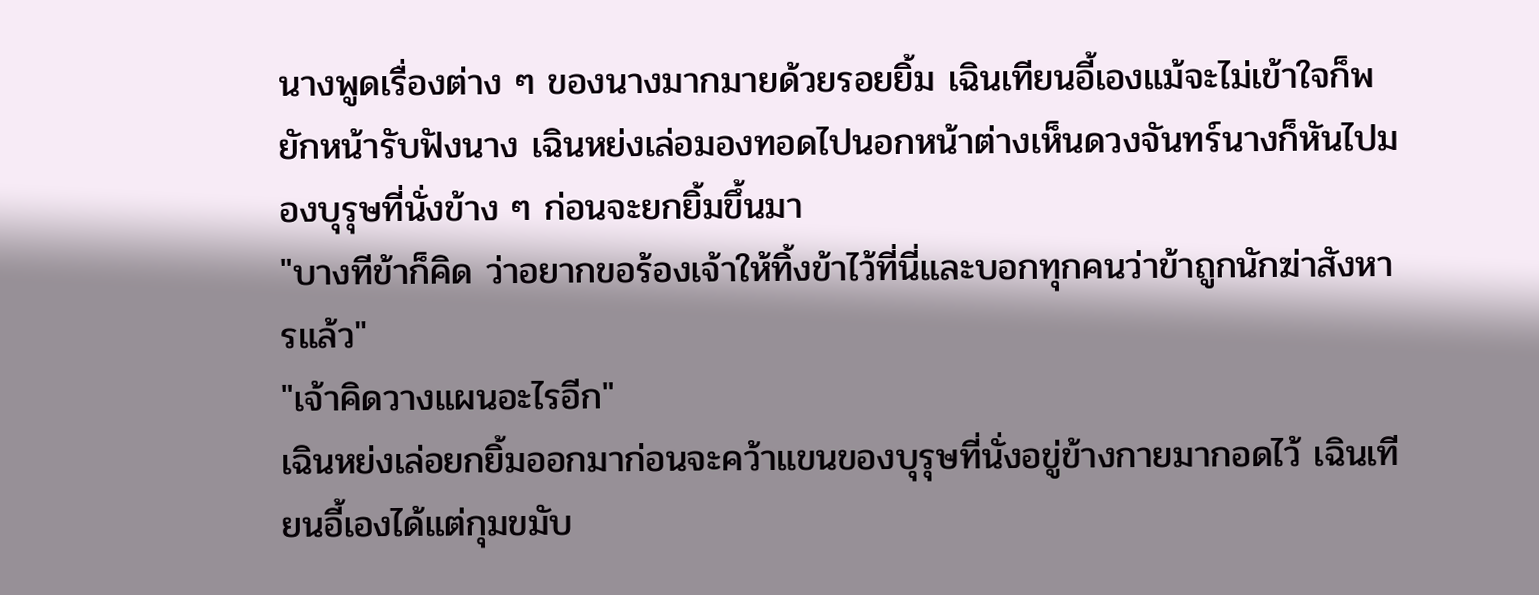นางพูดเรื่องต่าง ๆ ของนางมากมายด้วยรอยยิ้ม เฉินเทียนอี้เองแม้จะไม่เข้าใจก็พยักหน้ารับฟังนาง เฉินหย่งเล่อมองทอดไปนอกหน้าต่างเห็นดวงจันทร์นางก็หันไปมองบุรุษที่นั่งข้าง ๆ ก่อนจะยกยิ้มขึ้นมา
"บางทีข้าก็คิด ว่าอยากขอร้องเจ้าให้ทิ้งข้าไว้ที่นี่และบอกทุกคนว่าข้าถูกนักฆ่าสังหารแล้ว"
"เจ้าคิดวางแผนอะไรอีก"
เฉินหย่งเล่อยกยิ้มออกมาก่อนจะคว้าแขนของบุรุษที่นั่งอขู่ข้างกายมากอดไว้ เฉินเทียนอี้เองได้แต่กุมขมับ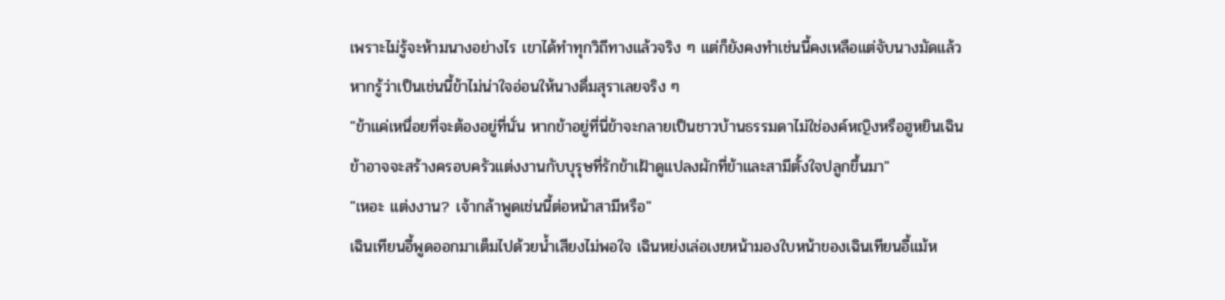เพราะไม่รู้จะห้ามนางอย่างไร เขาได้ทำทุกวิถีทางแล้วจริง ๆ แต่ก็ยังคงทำเช่นนี้คงเหลือแต่จับนางมัดแล้ว
หากรู้ว่าเป็นเช่นนี้ข้าไม่น่าใจอ่อนให้นางดื่มสุราเลยจริง ๆ
"ข้าแค่เหนื่อยที่จะต้องอยู่ที่นั่น หากข้าอยู่ที่นี่ข้าจะกลายเป็นชาวบ้านธรรมดาไม่ใช่องค์หญิงหรือฮูหยินเฉิน ข้าอาจจะสร้างครอบครัวแต่งงานกับบุรุษที่รักข้าเฝ้าดูแปลงผักที่ข้าและสามีตั้งใจปลูกขึ้นมา"
"เหอะ แต่งงาน? เจ้ากล้าพูดเช่นนี้ต่อหน้าสามีหรือ"
เฉินเทียนอี้พูดออกมาเต็มไปด้วยน้ำเสียงไม่พอใจ เฉินหย่งเล่อเงยหน้ามองใบหน้าของเฉินเทียนอี้แม้ห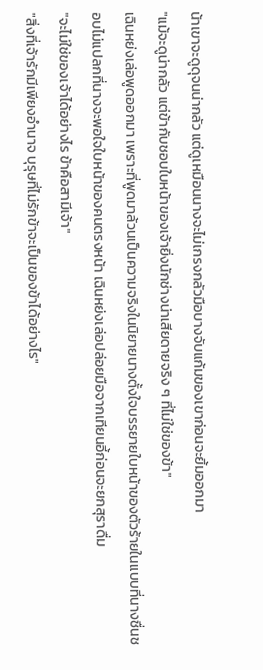น้าเขาจะดูดุจนน่ากลัว แต่ดูเหมือนนางจะไม่เกรงกลัวมือบางจับแก้มของเขาก่อนจะยิ้มออกมา
"แม้จะดูน่ากลัว แต่ข้ากับชอบใบหน้าของเจ้ายิ่งนักช่างน่าเสียดายจริง ๆ ที่ไม่ใช่ของข้า"
เฉินหย่งเล่อพูดออกมา เพราะที่พูดมาล้วนเป็นความจริงในนิยายนางตั้งใจบรรยายใบหน้าของตัวร้ายในแบบที่นางชื่นชอบไม่แปลกที่นางจะพอใจใบหน้าของคนตรงหน้า เฉินหย่งเล่อปล่อยมือจากเทียนอี้ก่อนจะยกสุราดื่ม
"จะไม่ใช่ของเจ้าได้อย่างไร ข้าคือสามีเจ้า"
"สิ่งที่เจ้ารักมีเพียงอำนาจ บุรุษที่ไม่รักข้าจะเป็นของข้าได้อย่างไร"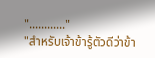"............"
"สำหรับเจ้าข้ารู้ตัวดีว่าข้า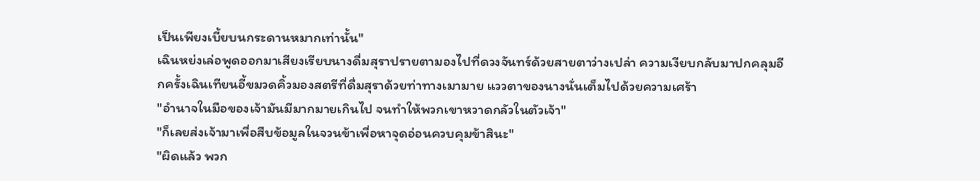เป็นเพียงเบี้ยบนกระดานหมากเท่านั้น"
เฉินหย่งเล่อพูดออกมาเสียงเรียบนางดื่มสุราปรายตามองไปที่ดวงจันทร์ด้วยสายตาว่างเปล่า ความเงียบกลับมาปกคลุมอีกครั้งเฉินเทียนอี้ขมวดคิ้วมองสตรีที่ดื่มสุราด้วยท่าทางเมามาย แววตาของนางนั่นเต็มไปด้วยความเศร้า
"อำนาจในมือของเจ้ามันมีมากมายเกินไป จนทำให้พวกเขาหวาดกลัวในตัวเจ้า"
"ก็เลยส่งเจ้ามาเพื่อสืบข้อมูลในจวนข้าเพื่อหาจุดอ่อนควบคุมข้าสินะ"
"ผิดแล้ว พวก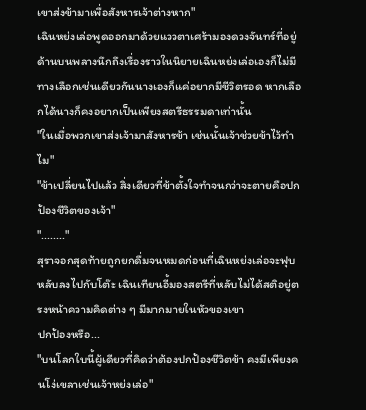เขาส่งข้ามาเพื่อสังหารเจ้าต่างหาก"
เฉินหย่งเล่อพูดออกมาด้วยแววตาเศร้ามองดวงจันทร์ที่อยู่ด้านบนพลางนึกถึงเรื่องราวในนิยายเฉินหย่งเล่อเองก็ไม่มีทางเลือกเช่นเดียวกันนางเองก็แค่อยากมีชีวิตรอด หากเลือกได้นางก็คงอยากเป็นเพียงสตรีธรรมดาเท่านั้น
"ในเมื่อพวกเขาส่งเจ้ามาสังหารข้า เช่นนั้นเจ้าช่วยข้าไว้ทำไม"
"ข้าเปลี่ยนไปแล้ว สิ่งเดียวที่ข้าตั้งใจทำจนกว่าจะตายคือปกป้องชีวิตของเจ้า"
"........"
สุราจอกสุดท้ายถูกยกดื่มจนหมดก่อนที่เฉินหย่งเล่อจะฟุบหลับลงไปกับโต๊ะ เฉินเทียนอี้มองสตรีที่หลับไม่ได้สติอยู่ตรงหน้าความคิดต่าง ๆ มีมากมายในหัวของเขา
ปกป้องหรือ...
"บนโลกใบนี้ผู้เดียวที่คิดว่าต้องปกป้องชีวิตข้า คงมีเพียงคนโง่เขลาเช่นเจ้าหย่งเล่อ"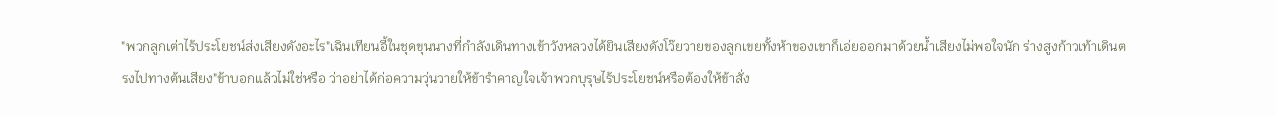"พวกลูกเต่าไร้ประโยชน์ส่งเสียงดังอะไร"เฉินเทียนอี้ในชุดขุนนางที่กำลังเดินทางเข้าวังหลวงได้ยินเสียงดังโว๊ยวายของลูกเขยทั้งห้าของเขาก็เอ่ยออกมาด้วยน้ำเสียงไม่พอใจนัก ร่างสูงก้าวเท้าเดินตรงไปทางต้นเสียง"ข้าบอกแล้วไม่ใช่หรือ ว่าอย่าได้ก่อความวุ่นวายให้ข้ารำคาญใจเจ้าพวกบุรุษไร้ประโยชน์หรือต้องให้ข้าสั่ง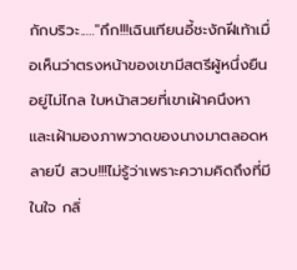กักบริวะ....."กึก!!!เฉินเทียนอี้ชะงักฝีเท้าเมื่อเห็นว่าตรงหน้าของเขามีสตรีผู้หนึ่งยืนอยู่ไม่ไกล ใบหน้าสวยที่เขาเฝ้าคนึงหาและเฝ้ามองภาพวาดของนางมาตลอดหลายปี สวบ!!!ไม่รู้ว่าเพราะความคิดถึงที่มีในใจ กลิ่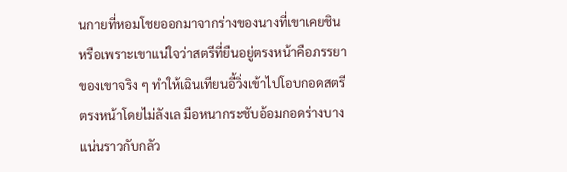นกายที่หอมโชยออกมาจากร่างของนางที่เขาเคยชินหรือเพราะเขาแน่ใจว่าสตรีที่ยืนอยู่ตรงหน้าคือภรรยาของเขาจริง ๆ ทำให้เฉินเทียนอี้วิ่งเข้าไปโอบกอดสตรีตรงหน้าโดยไม่ลังเล มือหนากระชับอ้อมกอดร่างบางแน่นราวกับกลัว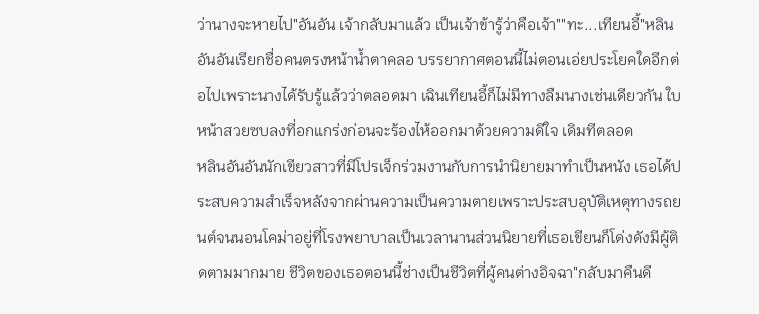ว่านางจะหายไป"อันอัน เจ้ากลับมาแล้ว เป็นเจ้าข้ารู้ว่าคือเจ้า""ทะ...เทียนอี้"หลินอันอันเรียกชื่อคนตรงหน้าน้ำตาคลอ บรรยากาศตอนนี้ไม่ตอนเอ่ยประโยคใดอีกต่อไปเพราะนางได้รับรู้แล้วว่าตลอดมา เฉินเทียนอี้ก็ไม่มีทางลืมนางเช่นเดียวกัน ใบหน้าสวยซบลงที่อกแกร่งก่อนจะร้องไห้ออกมาด้วยความดีใจ เดิมทีตลอด
หลินอันอันนักเขียวสาวที่มีโปรเจ็กร่วมงานกับการนำนิยายมาทำเป็นหนัง เธอได้ประสบความสำเร็จหลังจากผ่านความเป็นความตายเพราะประสบอุบัติเหตุทางรถยนต์จนนอนโคม่าอยู่ที่โรงพยาบาลเป็นเวลานานส่วนนิยายที่เธอเขียนก็โด่งดังมีผู้ติดตามมากมาย ชีวิตของเธอตอนนี้ช่างเป็นชีวิตที่ผู้คนต่างอิจฉา"กลับมาคืนดี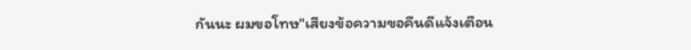กันนะ ผมขอโทษ"เสียงข้อความขอคืนดีแจ้งเตือน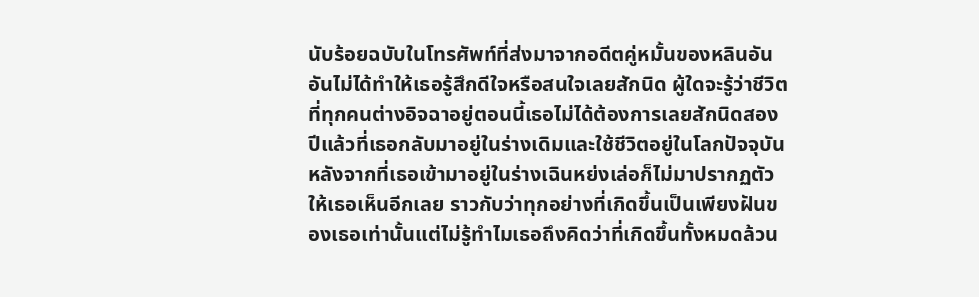นับร้อยฉบับในโทรศัพท์ที่ส่งมาจากอดีตคู่หมั้นของหลินอันอันไม่ได้ทำให้เธอรู้สึกดีใจหรือสนใจเลยสักนิด ผู้ใดจะรู้ว่าชีวิตที่ทุกคนต่างอิจฉาอยู่ตอนนี้เธอไม่ได้ต้องการเลยสักนิดสองปีแล้วที่เธอกลับมาอยู่ในร่างเดิมและใช้ชีวิตอยู่ในโลกปัจจุบัน หลังจากที่เธอเข้ามาอยู่ในร่างเฉินหย่งเล่อก็ไม่มาปรากฏตัวให้เธอเห็นอีกเลย ราวกับว่าทุกอย่างที่เกิดขึ้นเป็นเพียงฝันของเธอเท่านั้นแต่ไม่รู้ทำไมเธอถึงคิดว่าที่เกิดขึ้นทั้งหมดล้วน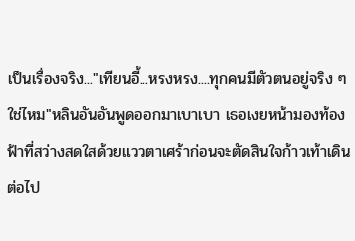เป็นเรื่องจริง..."เทียนอี้...หรงหรง....ทุกคนมีตัวตนอยู่จริง ๆ ใช่ไหม"หลินอันอันพูดออกมาเบาเบา เธอเงยหน้ามองท้องฟ้าที่สว่างสดใสด้วยแววตาเศร้าก่อนจะตัดสินใจก้าวเท้าเดินต่อไป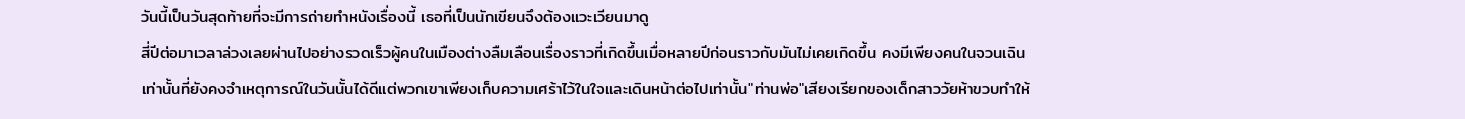วันนี้เป็นวันสุดท้ายที่จะมีการถ่ายทำหนังเรื่องนี้ เธอที่เป็นนักเขียนจึงต้องแวะเวียนมาดู
สี่ปีต่อมาเวลาล่วงเลยผ่านไปอย่างรวดเร็วผู้คนในเมืองต่างลืมเลือนเรื่องราวที่เกิดขึ้นเมื่อหลายปีก่อนราวกับมันไม่เคยเกิดขึ้น คงมีเพียงคนในจวนเฉินเท่านั้นที่ยังคงจำเหตุการณ์ในวันนั้นได้ดีแต่พวกเขาเพียงเก็บความเศร้าไว้ในใจและเดินหน้าต่อไปเท่านั้น"ท่านพ่อ"เสียงเรียกของเด็กสาววัยห้าขวบทำให้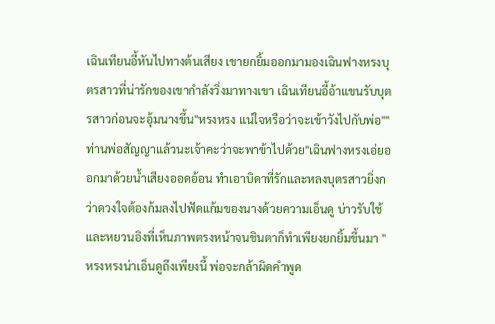เฉินเทียนอี้หันไปทางต้นเสียง เขายกยิ้มออกมามองเฉินฟางหรงบุตรสาวที่น่ารักของเขากำลังวิ่งมาทางเขา เฉินเทียนอี้อ้าแขนรับบุตรสาวก่อนจะอุ้มนางขึ้น"หรงหรง แน่ใจหรือว่าจะเข้าวังไปกับพ่อ""ท่านพ่อสัญญาแล้วนะเจ้าคะว่าจะพาข้าไปด้วย"เฉินฟางหรงเอ่ยออกมาด้วยน้ำเสียงออดอ้อน ทำเอาบิดาที่รักและหลงบุตรสาวยิ่งกว่าดวงใจต้องก้มลงไปฟัดแก้มของนางด้วยความเอ็นดู บ่าวรับใช้และหยวนอิงที่เห็นภาพตรงหน้าจนชินตาก็ทำเพียงยกยิ้มขึ้นมา "หรงหรงน่าเอ็นดูถึงเพียงนี้ พ่อจะกล้าผิดคำพูด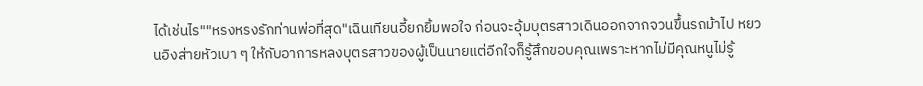ได้เช่นไร""หรงหรงรักท่านพ่อที่สุด"เฉินเทียนอี้ยกยิ้มพอใจ ก่อนจะอุ้มบุตรสาวเดินออกจากจวนขึ้นรถม้าไป หยวนอิงส่ายหัวเบา ๆ ให้กับอาการหลงบุตรสาวของผู้เป็นนายแต่อีกใจก็รู้สึกขอบคุณเพราะหากไม่มีคุณหนูไม่รู้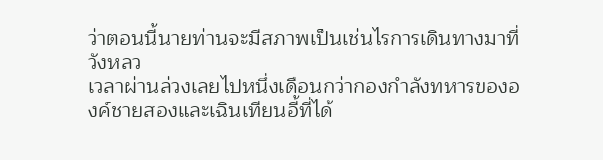ว่าตอนนี้นายท่านจะมีสภาพเป็นเช่นไรการเดินทางมาที่วังหลว
เวลาผ่านล่วงเลยไปหนึ่งเดือนกว่ากองกำลังทหารขององค์ชายสองและเฉินเทียนอี้ที่ได้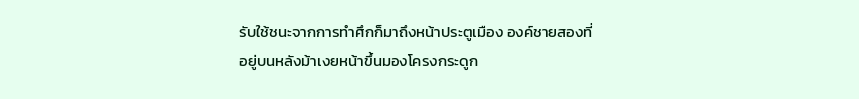รับใช้ชนะจากการทำศึกก็มาถึงหน้าประตูเมือง องค์ชายสองที่อยู่บนหลังม้าเงยหน้าขึ้นมองโครงกระดูก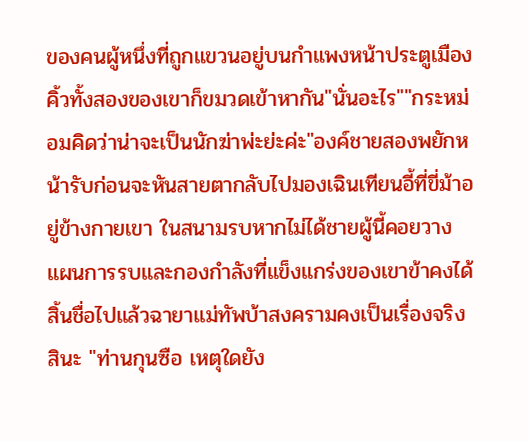ของคนผู้หนึ่งที่ถูกแขวนอยู่บนกำแพงหน้าประตูเมือง คิ้วทั้งสองของเขาก็ขมวดเข้าหากัน"นั่นอะไร""กระหม่อมคิดว่าน่าจะเป็นนักฆ่าพ่ะย่ะค่ะ"องค์ชายสองพยักหน้ารับก่อนจะหันสายตากลับไปมองเฉินเทียนอี้ที่ขี่ม้าอยู่ข้างกายเขา ในสนามรบหากไม่ได้ชายผู้นี้คอยวางแผนการรบและกองกำลังที่แข็งแกร่งของเขาข้าคงได้สิ้นชื่อไปแล้วฉายาแม่ทัพบ้าสงครามคงเป็นเรื่องจริงสินะ "ท่านกุนซือ เหตุใดยัง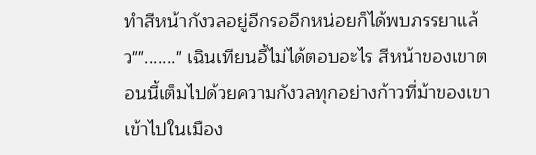ทำสีหน้ากังวลอยู่อีกรออีกหน่อยก็ได้พบภรรยาแล้ว""......." เฉินเทียนอี้ไม่ได้ตอบอะไร สีหน้าของเขาตอนนี้เต็มไปด้วยความกังวลทุกอย่างก้าวที่ม้าของเขาเข้าไปในเมือง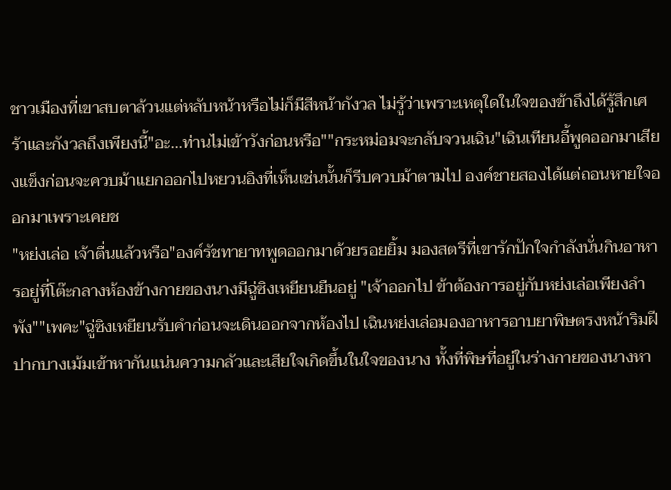ชาวเมืองที่เขาสบตาล้วนแต่หลับหน้าหรือไม่ก็มีสีหน้ากังวล ไม่รู้ว่าเพราะเหตุใดในใจของข้าถึงได้รู้สึกเศร้าและกังวลถึงเพียงนี้"อะ...ท่านไม่เข้าวังก่อนหรือ""กระหม่อมจะกลับจวนเฉิน"เฉินเทียนอี้พูดออกมาเสียงแข็งก่อนจะควบม้าแยกออกไปหยวนอิงที่เห็นเช่นนั้นก็รีบควบม้าตามไป องค์ชายสองได้แต่ถอนหายใจออกมาเพราะเคยช
"หย่งเล่อ เจ้าตื่นแล้วหรือ"องค์รัชทายาทพูดออกมาด้วยรอยยิ้ม มองสตรีที่เขารักปักใจกำลังนั่นกินอาหารอยู่ที่โต๊ะกลางห้องข้างกายของนางมีฉู่ซิงเหยียนยืนอยู่ "เจ้าออกไป ข้าต้องการอยู่กับหย่งเล่อเพียงลำพัง""เพคะ"ฉู่ซิงเหยียนรับคำก่อนจะเดินออกจากห้องไป เฉินหย่งเล่อมองอาหารอาบยาพิษตรงหน้าริมฝีปากบางเม้มเข้าหากันแน่นความกลัวและเสียใจเกิดขึ้นในใจของนาง ทั้งที่พิษที่อยู่ในร่างกายของนางหา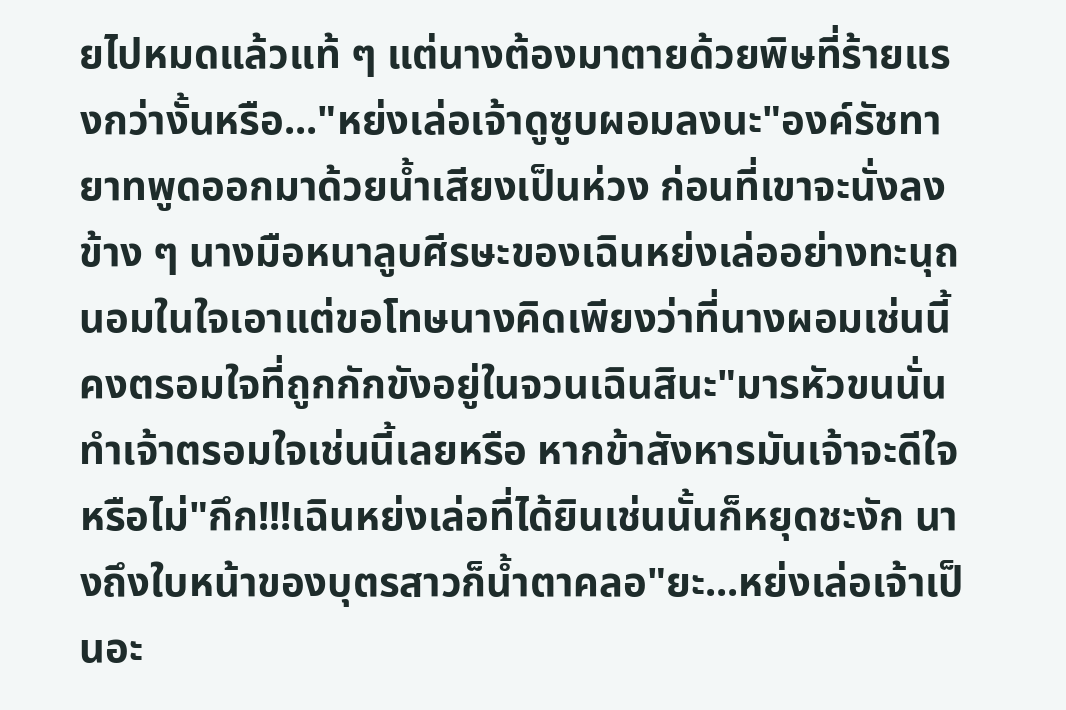ยไปหมดแล้วแท้ ๆ แต่นางต้องมาตายด้วยพิษที่ร้ายแรงกว่างั้นหรือ..."หย่งเล่อเจ้าดูซูบผอมลงนะ"องค์รัชทายาทพูดออกมาด้วยน้ำเสียงเป็นห่วง ก่อนที่เขาจะนั่งลงข้าง ๆ นางมือหนาลูบศีรษะของเฉินหย่งเล่ออย่างทะนุถนอมในใจเอาแต่ขอโทษนางคิดเพียงว่าที่นางผอมเช่นนี้คงตรอมใจที่ถูกกักขังอยู่ในจวนเฉินสินะ"มารหัวขนนั่นทำเจ้าตรอมใจเช่นนี้เลยหรือ หากข้าสังหารมันเจ้าจะดีใจหรือไม่"กึก!!!เฉินหย่งเล่อที่ได้ยินเช่นนั้นก็หยุดชะงัก นางถึงใบหน้าของบุตรสาวก็น้ำตาคลอ"ยะ...หย่งเล่อเจ้าเป็นอะ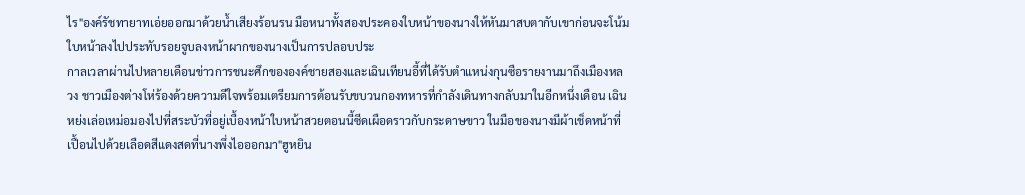ไร"องค์รัชทายาทเอ่ยออกมาด้วยน้ำเสียงร้อนรน มือหนาทั้งสองประคองใบหน้าของนางให้หันมาสบตากับเขาก่อนจะโน้มใบหน้าลงไปประทับรอยจูบลงหน้าผากของนางเป็นการปลอบประ
กาลเวลาผ่านไปหลายเดือนข่าวการชนะศึกขององค์ชายสองและเฉินเทียนอี้ที่ได้รับตำแหน่งกุนซือรายงานมาถึงเมืองหลวง ชาวเมืองต่างโห่ร้องด้วยความดีใจพร้อมเตรียมการต้อนรับขบวนกองทหารที่กำลังเดินทางกลับมาในอีกหนึ่งเดือน เฉินหย่งเล่อเหม่อมองไปที่สระบัวที่อยู่เบื้องหน้าใบหน้าสวยตอนนี้ซีดเผือดราวกับกระดาษขาว ในมือของนางมีผ้าเช็ดหน้าที่เปื้อนไปด้วยเลือดสีแดงสดที่นางพึ่งไอออกมา"ฮูหยิน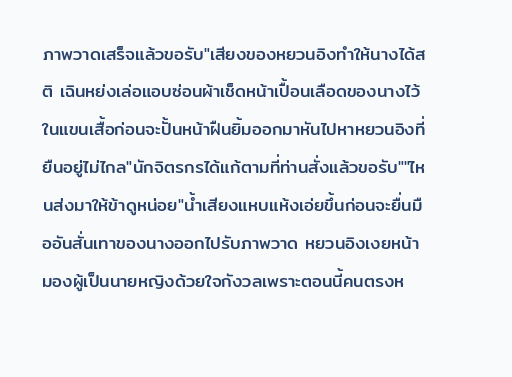ภาพวาดเสร็จแล้วขอรับ"เสียงของหยวนอิงทำให้นางได้สติ เฉินหย่งเล่อแอบซ่อนผ้าเช็ดหน้าเปื้อนเลือดของนางไว้ในแขนเสื้อก่อนจะปั้นหน้าฝืนยิ้มออกมาหันไปหาหยวนอิงที่ยืนอยู่ไม่ไกล"นักจิตรกรได้แก้ตามที่ท่านสั่งแล้วขอรับ""ไหนส่งมาให้ข้าดูหน่อย"น้ำเสียงแหบแห้งเอ่ยขึ้นก่อนจะยื่นมืออันสั่นเทาของนางออกไปรับภาพวาด หยวนอิงเงยหน้ามองผู้เป็นนายหญิงด้วยใจกังวลเพราะตอนนี้คนตรงห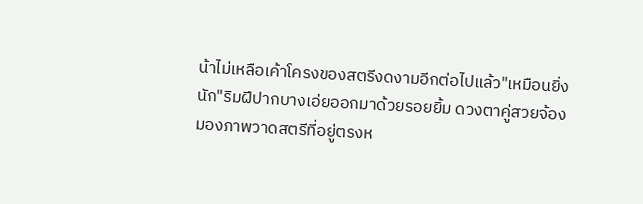น้าไม่เหลือเค้าโครงของสตรีงดงามอีกต่อไปแล้ว"เหมือนยิ่งนัก"ริมฝีปากบางเอ่ยออกมาด้วยรอยยิ้ม ดวงตาคู่สวยจ้องมองภาพวาดสตรีที่อยู่ตรงห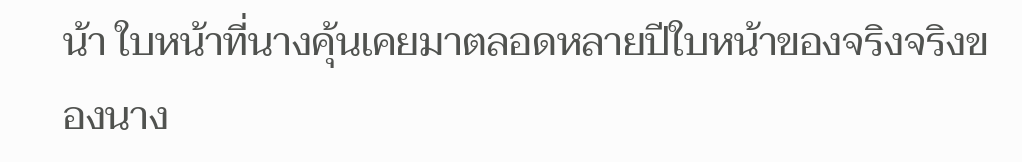น้า ใบหน้าที่นางคุ้นเคยมาตลอดหลายปีใบหน้าของจริงจริงของนาง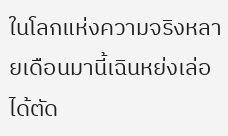ในโลกแห่งความจริงหลายเดือนมานี้เฉินหย่งเล่อได้ตัด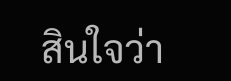สินใจว่า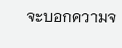จะบอกความจ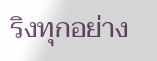ริงทุกอย่าง